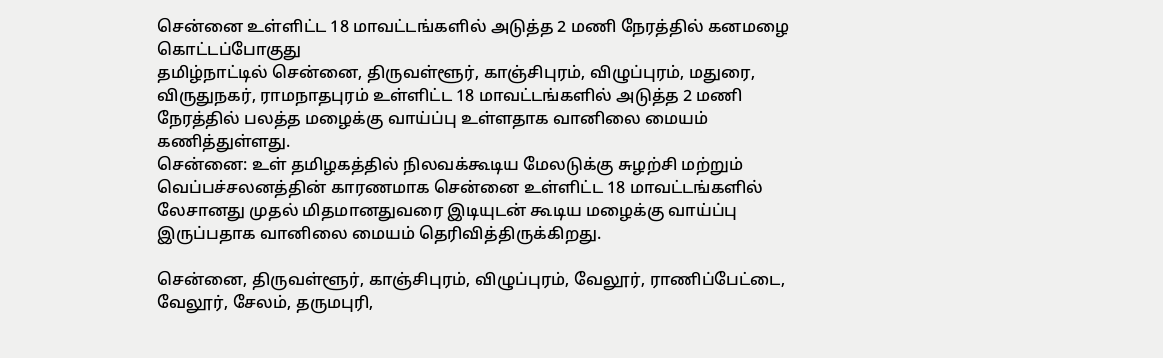சென்னை உள்ளிட்ட 18 மாவட்டங்களில் அடுத்த 2 மணி நேரத்தில் கனமழை கொட்டப்போகுது
தமிழ்நாட்டில் சென்னை, திருவள்ளூர், காஞ்சிபுரம், விழுப்புரம், மதுரை, விருதுநகர், ராமநாதபுரம் உள்ளிட்ட 18 மாவட்டங்களில் அடுத்த 2 மணி நேரத்தில் பலத்த மழைக்கு வாய்ப்பு உள்ளதாக வானிலை மையம் கணித்துள்ளது.
சென்னை: உள் தமிழகத்தில் நிலவக்கூடிய மேலடுக்கு சுழற்சி மற்றும் வெப்பச்சலனத்தின் காரணமாக சென்னை உள்ளிட்ட 18 மாவட்டங்களில் லேசானது முதல் மிதமானதுவரை இடியுடன் கூடிய மழைக்கு வாய்ப்பு இருப்பதாக வானிலை மையம் தெரிவித்திருக்கிறது.

சென்னை, திருவள்ளூர், காஞ்சிபுரம், விழுப்புரம், வேலூர், ராணிப்பேட்டை, வேலூர், சேலம், தருமபுரி,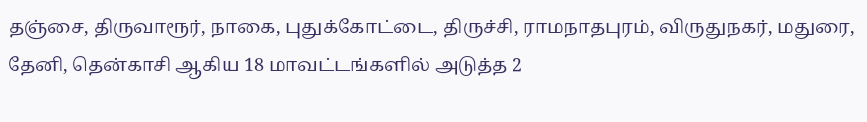தஞ்சை, திருவாரூர், நாகை, புதுக்கோட்டை, திருச்சி, ராமநாதபுரம், விருதுநகர், மதுரை, தேனி, தென்காசி ஆகிய 18 மாவட்டங்களில் அடுத்த 2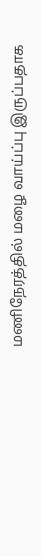மணிநேரத்தில் மழை வாய்ப்பு இருப்பதாக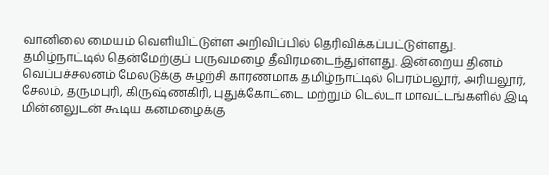வானிலை மையம் வெளியிட்டுள்ள அறிவிப்பில் தெரிவிக்கப்பட்டுள்ளது.
தமிழ்நாட்டில் தென்மேற்குப் பருவமழை தீவிரமடைந்துள்ளது. இன்றைய தினம் வெப்பச்சலனம் மேலடுக்கு சுழற்சி காரணமாக தமிழ்நாட்டில் பெரம்பலூர், அரியலூர், சேலம், தருமபுரி, கிருஷ்ணகிரி, புதுக்கோட்டை மற்றும் டெல்டா மாவட்டங்களில் இடி மின்னலுடன் கூடிய கனமழைக்கு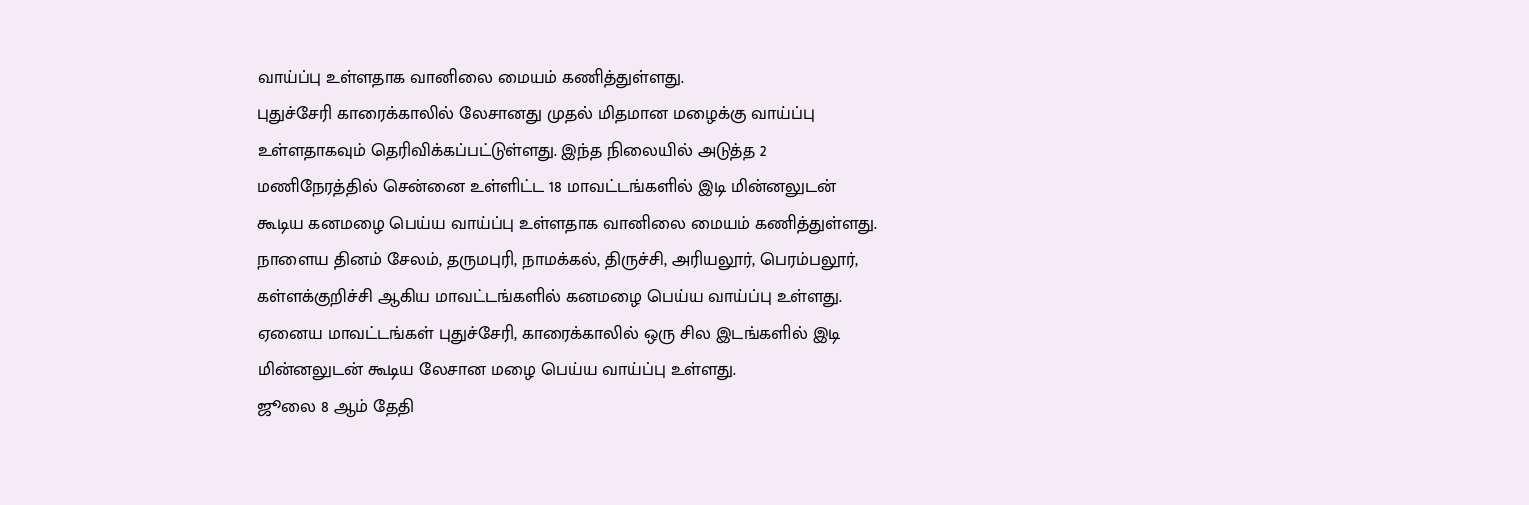வாய்ப்பு உள்ளதாக வானிலை மையம் கணித்துள்ளது.
புதுச்சேரி காரைக்காலில் லேசானது முதல் மிதமான மழைக்கு வாய்ப்பு உள்ளதாகவும் தெரிவிக்கப்பட்டுள்ளது. இந்த நிலையில் அடுத்த 2 மணிநேரத்தில் சென்னை உள்ளிட்ட 18 மாவட்டங்களில் இடி மின்னலுடன் கூடிய கனமழை பெய்ய வாய்ப்பு உள்ளதாக வானிலை மையம் கணித்துள்ளது.
நாளைய தினம் சேலம், தருமபுரி, நாமக்கல், திருச்சி, அரியலூர், பெரம்பலூர், கள்ளக்குறிச்சி ஆகிய மாவட்டங்களில் கனமழை பெய்ய வாய்ப்பு உள்ளது. ஏனைய மாவட்டங்கள் புதுச்சேரி, காரைக்காலில் ஒரு சில இடங்களில் இடி மின்னலுடன் கூடிய லேசான மழை பெய்ய வாய்ப்பு உள்ளது.
ஜூலை 8 ஆம் தேதி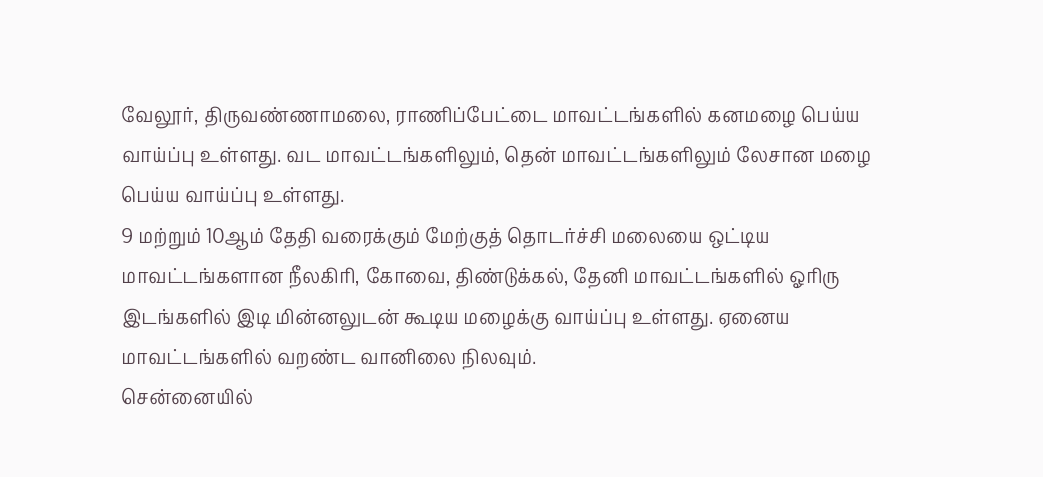வேலூர், திருவண்ணாமலை, ராணிப்பேட்டை மாவட்டங்களில் கனமழை பெய்ய வாய்ப்பு உள்ளது. வட மாவட்டங்களிலும், தென் மாவட்டங்களிலும் லேசான மழை பெய்ய வாய்ப்பு உள்ளது.
9 மற்றும் 10ஆம் தேதி வரைக்கும் மேற்குத் தொடர்ச்சி மலையை ஒட்டிய மாவட்டங்களான நீலகிரி, கோவை, திண்டுக்கல், தேனி மாவட்டங்களில் ஓரிரு இடங்களில் இடி மின்னலுடன் கூடிய மழைக்கு வாய்ப்பு உள்ளது. ஏனைய மாவட்டங்களில் வறண்ட வானிலை நிலவும்.
சென்னையில்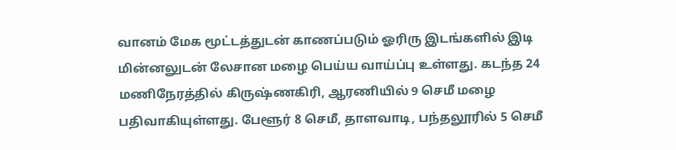வானம் மேக மூட்டத்துடன் காணப்படும் ஓரிரு இடங்களில் இடி மின்னலுடன் லேசான மழை பெய்ய வாய்ப்பு உள்ளது. கடந்த 24 மணிநேரத்தில் கிருஷ்ணகிரி, ஆரணியில் 9 செமீ மழை பதிவாகியுள்ளது. பேளூர் 8 செமீ, தாளவாடி, பந்தலூரில் 5 செமீ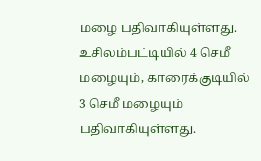மழை பதிவாகியுள்ளது. உசிலம்பட்டியில் 4 செமீ மழையும், காரைக்குடியில் 3 செமீ மழையும் பதிவாகியுள்ளது.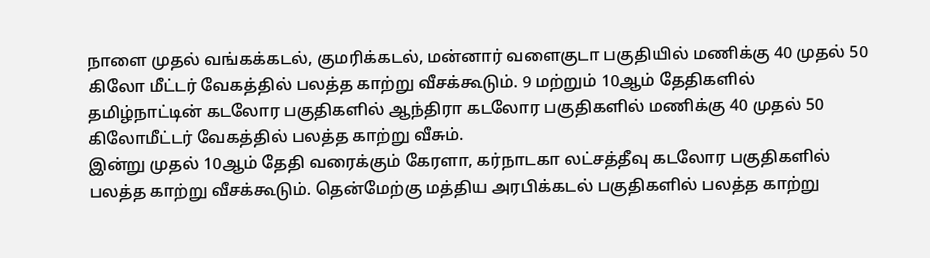நாளை முதல் வங்கக்கடல், குமரிக்கடல், மன்னார் வளைகுடா பகுதியில் மணிக்கு 40 முதல் 50 கிலோ மீட்டர் வேகத்தில் பலத்த காற்று வீசக்கூடும். 9 மற்றும் 10ஆம் தேதிகளில் தமிழ்நாட்டின் கடலோர பகுதிகளில் ஆந்திரா கடலோர பகுதிகளில் மணிக்கு 40 முதல் 50 கிலோமீட்டர் வேகத்தில் பலத்த காற்று வீசும்.
இன்று முதல் 10ஆம் தேதி வரைக்கும் கேரளா, கர்நாடகா லட்சத்தீவு கடலோர பகுதிகளில் பலத்த காற்று வீசக்கூடும். தென்மேற்கு மத்திய அரபிக்கடல் பகுதிகளில் பலத்த காற்று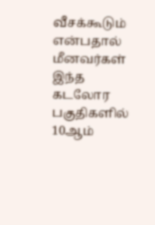வீசக்கூடும் என்பதால் மீனவர்கள் இந்த கடலோர பகுதிகளில் 10ஆம்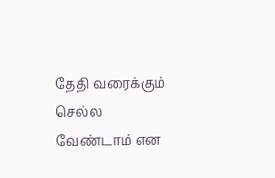தேதி வரைக்கும் செல்ல வேண்டாம் என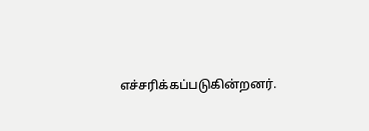எச்சரிக்கப்படுகின்றனர்.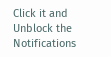Click it and Unblock the Notifications